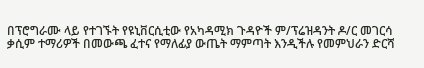በፕሮግራሙ ላይ የተገኙት የዩኒቨርሲቲው የአካዳሚክ ጉዳዮች ም/ፕሬዝዳንት ዶ/ር መገርሳ ቃሲም ተማሪዎች በመውጫ ፈተና የማለፊያ ውጤት ማምጣት እንዲችሉ የመምህራን ድርሻ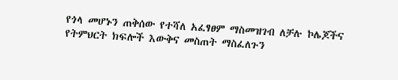የጎላ መሆኑን ጠቅሰው የተሻለ አፈፃፀም ማስመዝገብ ለቻሉ ኮሌጆችና የትምህርት ክፍሎች እውቅና መስጠት ማስፈለጉን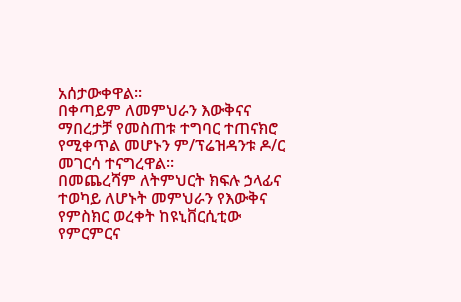አሰታውቀዋል፡፡
በቀጣይም ለመምህራን እውቅናና ማበረታቻ የመስጠቱ ተግባር ተጠናክሮ የሚቀጥል መሆኑን ም/ፕሬዝዳንቱ ዶ/ር መገርሳ ተናግረዋል፡፡
በመጨረሻም ለትምህርት ክፍሉ ኃላፊና ተወካይ ለሆኑት መምህራን የእውቅና የምስክር ወረቀት ከዩኒቨርሲቲው የምርምርና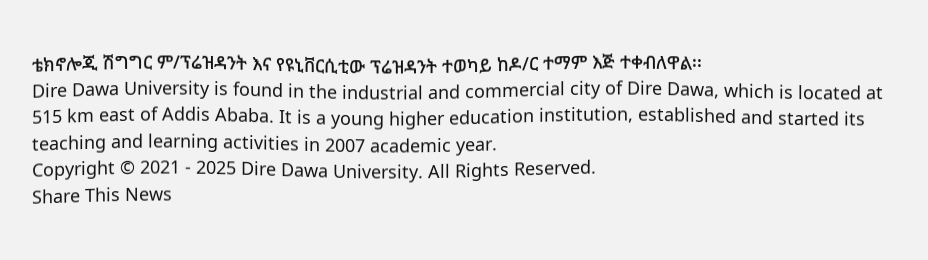ቴክኖሎጂ ሽግግር ም/ፕሬዝዳንት እና የዩኒቨርሲቲው ፕሬዝዳንት ተወካይ ከዶ/ር ተማም እጅ ተቀብለዋል፡፡
Dire Dawa University is found in the industrial and commercial city of Dire Dawa, which is located at 515 km east of Addis Ababa. It is a young higher education institution, established and started its teaching and learning activities in 2007 academic year.
Copyright © 2021 - 2025 Dire Dawa University. All Rights Reserved.
Share This News